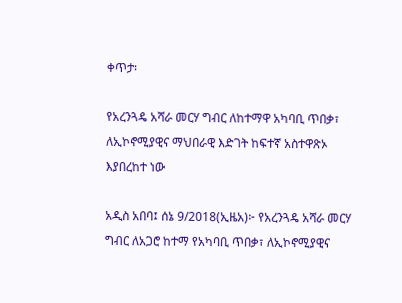ቀጥታ፡

የአረንጓዴ አሻራ መርሃ ግብር ለከተማዋ አካባቢ ጥበቃ፣ ለኢኮኖሚያዊና ማህበራዊ እድገት ከፍተኛ አስተዋጽኦ እያበረከተ ነው

አዲስ አበባ፤ ሰኔ 9/2018(ኢዜአ)፦ የአረንጓዴ አሻራ መርሃ ግብር ለአጋሮ ከተማ የአካባቢ ጥበቃ፣ ለኢኮኖሚያዊና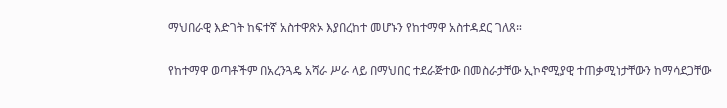ማህበራዊ እድገት ከፍተኛ አስተዋጽኦ እያበረከተ መሆኑን የከተማዋ አስተዳደር ገለጸ።

የከተማዋ ወጣቶችም በአረንጓዴ አሻራ ሥራ ላይ በማህበር ተደራጅተው በመስራታቸው ኢኮኖሚያዊ ተጠቃሚነታቸውን ከማሳደጋቸው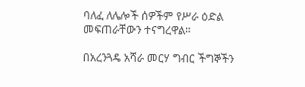ባለፈ ለሌሎች ሰዎችም የሥራ ዕድል መፍጠራቸውን ተናግረዋል።

በአረንጓዴ አሻራ መርሃ ግብር ችግኞችን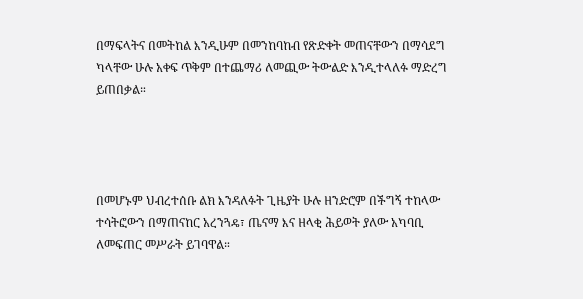በማፍላትና በመትከል እንዲሁም በመንከባከብ የጽድቀት መጠናቸውን በማሳደግ ካላቸው ሁሉ አቀፍ ጥቅም በተጨማሪ ለመጪው ትውልድ እንዲተላለፉ ማድረግ ይጠበቃል።




በመሆኑም ህብረተሰቡ ልክ እንዳለፉት ጊዜያት ሁሉ ዘንድሮም በችግኝ ተከላው ተሳትፎውን በማጠናከር አረንጓዴ፣ ጤናማ እና ዘላቂ ሕይወት ያለው አካባቢ ለመፍጠር መሥራት ይገባዋል።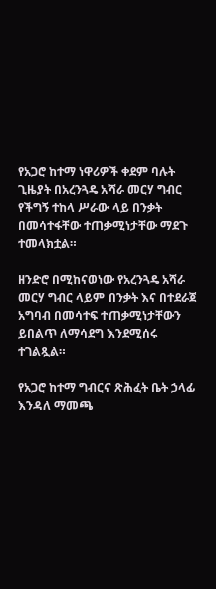የአጋሮ ከተማ ነዋሪዎች ቀደም ባሉት ጊዜያት በአረንጓዴ አሻራ መርሃ ግብር የችግኝ ተከላ ሥራው ላይ በንቃት በመሳተፋቸው ተጠቃሚነታቸው ማደጉ ተመላክቷል።

ዘንድሮ በሚከናወነው የአረንጓዴ አሻራ መርሃ ግብር ላይም በንቃት እና በተደራጀ አግባብ በመሳተፍ ተጠቃሚነታቸውን ይበልጥ ለማሳደግ እንደሚሰሩ ተገልጿል።

የአጋሮ ከተማ ግብርና ጽሕፈት ቤት ኃላፊ እንዳለ ማመጫ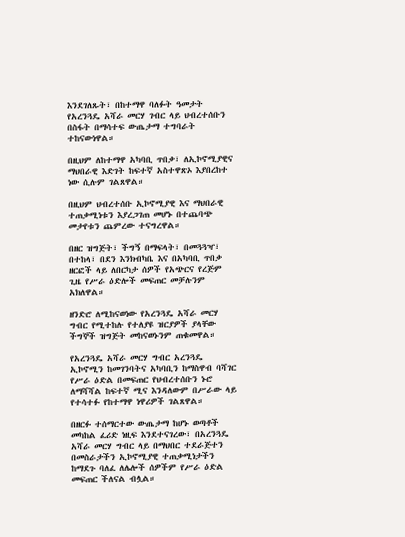እንደገለጹት፣ በከተማዋ ባለፉት ዓመታት የአረንጓዴ አሻራ መርሃ ገብር ላይ ህብረተሰቡን በስፋት በማሳተፍ ውጤታማ ተግባራት ተከናውነዋል።

በዚህም ለከተማዋ አካባቢ ጥበቃ፣ ለኢኮኖሚያዊና ማህበራዊ እድገት ከፍተኛ አስተዋጽኦ እያበረከተ ነው ሲሉም ገልጸዋል።

በዚህም ህብረተሰቡ ኢኮኖሚያዊ እና ማህበራዊ ተጠቃሚነቱን እያረጋገጠ መሆኑ በተጨባጭ መታየቱን ጨምረው ተናግረዋል።

በዘር ዝግጅት፣ ችግኝ በማፍላት፣ በመጓጓዣ፣ በተከላ፣ በደን እንክብካቤ እና በአካባቢ ጥበቃ ዘርፎች ላይ ለበርካታ ሰዎች የአጭርና የረጅም ጊዜ የሥራ ዕድሎች መፍጠር መቻሉንም አክለዋል።

ዘንድሮ ለሚከናወነው የአረንጓዴ አሻራ መርሃ ግብር የሚተከሉ የተለያዩ ዝርያዎች ያላቸው ችግኞች ዝግጅት መከናወኑንም ጠቁመዋል።

የአረንጓዴ አሻራ መርሃ ግብር አረንጓዴ ኢኮኖሚን ከመገንባትና አካባቢን ከማስዋብ ባሻገር የሥራ ዕድል በመፍጠር የህብረተሰቡን ኑሮ ለማሻሻል ከፍተኛ ሚና እንዳለውም በሥራው ላይ የተሳተፉ የከተማዋ ነዋሪዎች ገልጸዋል።

በዘርፉ ተሰማርተው ውጤታማ ከሆኑ ወጣቶች መካከል ፈሪድ ነዚፍ እንደተናገረው፣ በአረንጓዴ አሻራ መርሃ ግብር ላይ በማህበር ተደራጅተን በመስራታችን ኢኮኖሚያዊ ተጠቃሚነታችን ከማደጉ ባለፈ ለሌሎች ሰዎችም የሥራ ዕድል መፍጠር ችለናል ብሏል።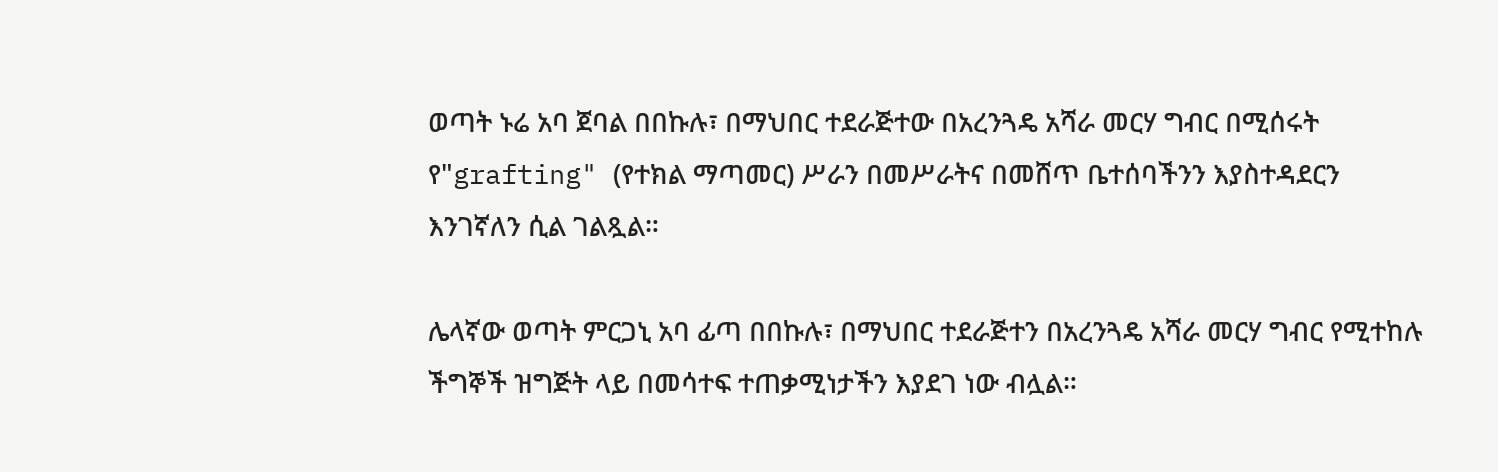ወጣት ኑሬ አባ ጀባል በበኩሉ፣ በማህበር ተደራጅተው በአረንጓዴ አሻራ መርሃ ግብር በሚሰሩት የ"grafting" (የተክል ማጣመር) ሥራን በመሥራትና በመሸጥ ቤተሰባችንን እያስተዳደርን እንገኛለን ሲል ገልጿል።

ሌላኛው ወጣት ምርጋኒ አባ ፊጣ በበኩሉ፣ በማህበር ተደራጅተን በአረንጓዴ አሻራ መርሃ ግብር የሚተከሉ ችግኞች ዝግጅት ላይ በመሳተፍ ተጠቃሚነታችን እያደገ ነው ብሏል።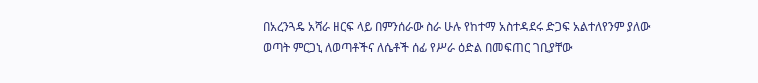በአረንጓዴ አሻራ ዘርፍ ላይ በምንሰራው ስራ ሁሉ የከተማ አስተዳደሩ ድጋፍ አልተለየንም ያለው ወጣት ምርጋኒ ለወጣቶችና ለሴቶች ሰፊ የሥራ ዕድል በመፍጠር ገቢያቸው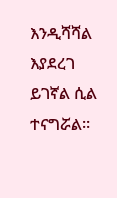እንዲሻሻል እያደረገ ይገኛል ሲል ተናግሯል።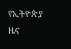የኢትዮጵያ ዜና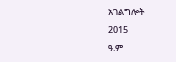አገልግሎት
2015
ዓ.ም